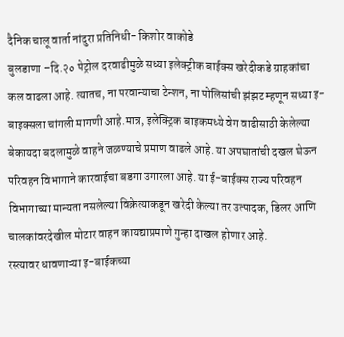दैनिक चालू वार्ता नांदुरा प्रतिनिधी- किशोर वाकोडे
बुलडाणा –दि.२० पेट्रोल दरवाढीमुळे सध्या इलेक्ट्रीक बाईक्स खरेदीकडे ग्राहकांचा कल वाढला आहे. त्यातच, ना परवान्याचा टेन्शन, ना पोलिसांची झंझट म्हणून सध्या इ-बाइक्सला चांगली मागणी आहे.मात्र, इलेक्ट्रिक बाइकमध्ये वेग वाढीसाठी केलेल्या बेकायदा बदलामुळे वाहने जळण्याचे प्रमाण वाढले आहे. या अपघातांची दखल घेऊन परिवहन विभागाने कारवाईचा बडगा उगारला आहे. या ई-बाईक्स राज्य परिवहन विभागाच्या मान्यता नसलेल्या विक्रेत्याकडून खरेदी केल्या तर उत्पादक, डिलर आणि चालकांवरदेखील मोटार वाहन कायद्याप्रमाणे गुन्हा दाखल होणार आहे.
रस्त्यावर धावणाऱ्या इ-बाईकच्या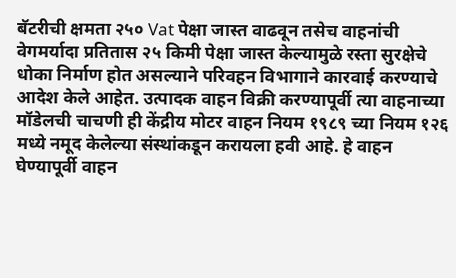बॅटरीची क्षमता २५० Vat पेक्षा जास्त वाढवून तसेच वाहनांची वेगमर्यादा प्रतितास २५ किमी पेक्षा जास्त केल्यामुळे रस्ता सुरक्षेचे धोका निर्माण होत असल्याने परिवहन विभागाने कारवाई करण्याचे आदेश केले आहेत. उत्पादक वाहन विक्री करण्यापूर्वी त्या वाहनाच्या मॉडेलची चाचणी ही केंद्रीय मोटर वाहन नियम १९८९ च्या नियम १२६ मध्ये नमूद केलेल्या संस्थांकडून करायला हवी आहे. हे वाहन घेण्यापूर्वी वाहन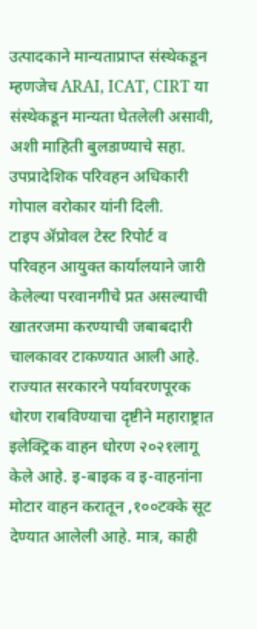उत्पादकाने मान्यताप्राप्त संस्थेकडून म्हणजेच ARAI, ICAT, CIRT या संस्थेकडून मान्यता घेतलेली असावी, अशी माहिती बुलडाण्याचे सहा. उपप्रादेशिक परिवहन अधिकारी गोपाल वरोकार यांनी दिली.
टाइप ॲप्रोवल टेस्ट रिपोर्ट व परिवहन आयुक्त कार्यालयाने जारी केलेल्या परवानगीचे प्रत असल्याची खातरजमा करण्याची जबाबदारी चालकावर टाकण्यात आली आहे. राज्यात सरकारने पर्यावरणपूरक धोरण राबविण्याचा दृष्टीने महाराष्ट्रात इलेक्ट्रिक वाहन धोरण २०२१लागू केले आहे. इ-बाइक व इ-वाहनांना मोटार वाहन करातून ,१००टक्के सूट देण्यात आलेली आहे. मात्र, काही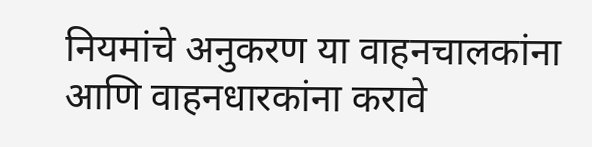नियमांचे अनुकरण या वाहनचालकांना आणि वाहनधारकांना करावे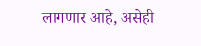लागणार आहे, असेही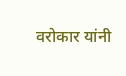वरोकार यांनी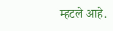म्हटले आहे.